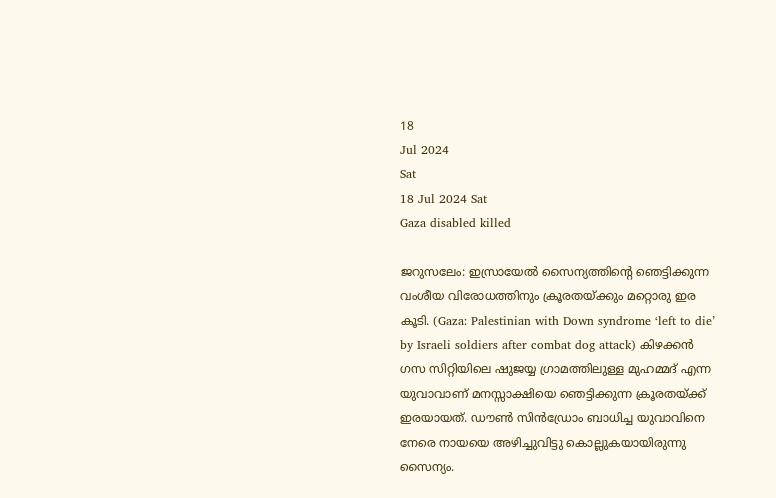18
Jul 2024
Sat
18 Jul 2024 Sat
Gaza disabled killed

ജറുസലേം: ഇസ്രായേല്‍ സൈന്യത്തിന്റെ ഞെട്ടിക്കുന്ന വംശീയ വിരോധത്തിനും ക്രൂരതയ്ക്കും മറ്റൊരു ഇര കൂടി. (Gaza: Palestinian with Down syndrome ‘left to die’ by Israeli soldiers after combat dog attack) കിഴക്കന്‍ ഗസ സിറ്റിയിലെ ഷുജയ്യ ഗ്രാമത്തിലുള്ള മുഹമ്മദ് എന്ന യുവാവാണ് മനസ്സാക്ഷിയെ ഞെട്ടിക്കുന്ന ക്രൂരതയ്ക്ക് ഇരയായത്. ഡൗണ്‍ സിന്‍ഡ്രോം ബാധിച്ച യുവാവിനെ നേരെ നായയെ അഴിച്ചുവിട്ടു കൊല്ലുകയായിരുന്നു സൈന്യം.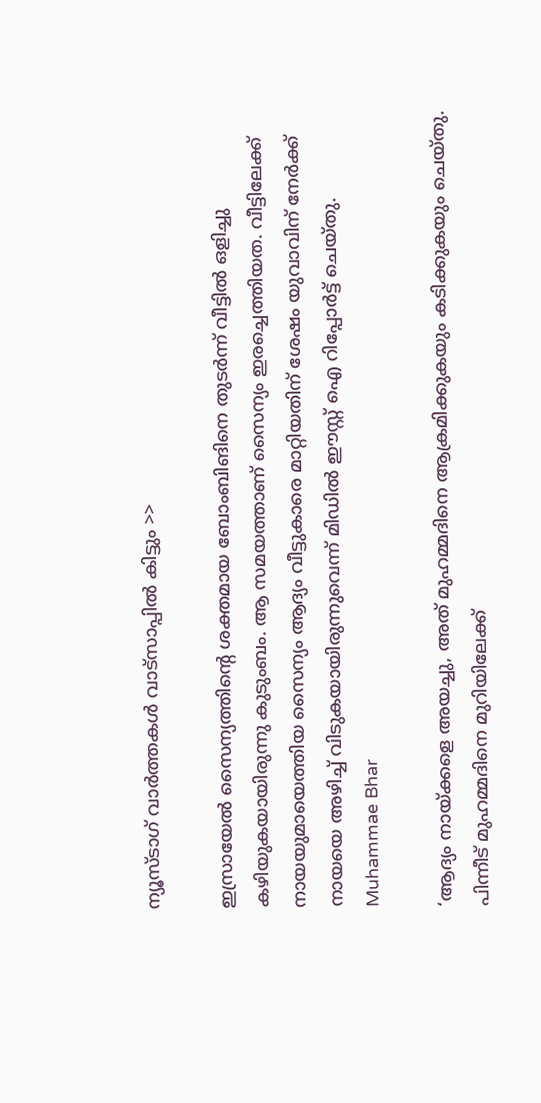ന്യൂസ്ടാഗ് വാര്‍ത്തകള്‍ വാട്‌സാപ്പില്‍ കിട്ടും >>

ഇസ്രായേല്‍ സൈന്യത്തിന്റെ ശക്തമായ ബോംബിങിനെ തുടര്‍ന്ന് വീട്ടില്‍ ഒളിച്ചു കഴിയുകയായിരുന്നു കുടുംബം. ആ സമയത്താണ് സൈന്യം ഇരച്ചെത്തിയത. വീട്ടിലേക്ക് നായയുമായെത്തിയ സൈന്യം ആദ്യം വീട്ടുകാരെ മാറ്റിയതിന് ശേഷം യുവാവിന് നേര്‍ക്ക് നായയെ അഴിച്ച് വിടുകയായിരുന്നുവെന്ന് മിഡില്‍ ഈസ്റ്റ് ഐ റിപ്പോര്‍ട്ട് ചെയ്തു.
Muhammae Bhar

‘ആദ്യം നായ്ക്കളെ അയച്ചു, അത് മുഹമ്മദിനെ ആക്രമിക്കുകയും കടിക്കുകയും ചെയ്തു. പിന്നീട് മുഹമ്മദിനെ മുറിയിലേക്ക്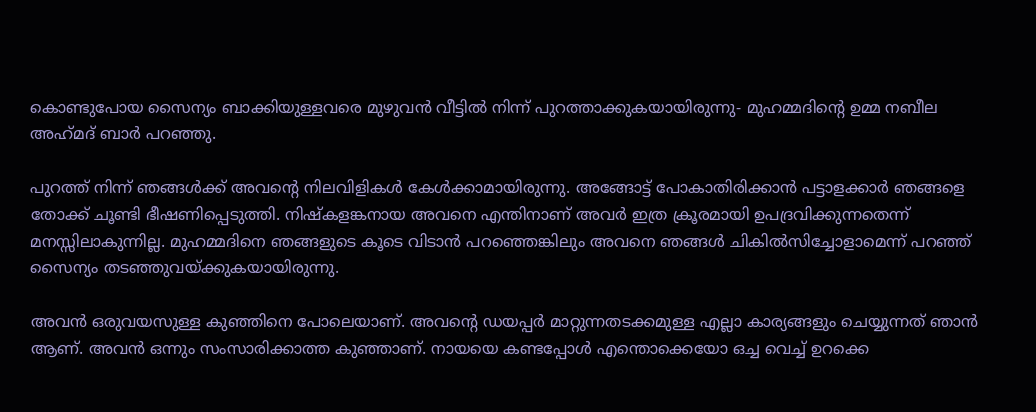കൊണ്ടുപോയ സൈന്യം ബാക്കിയുള്ളവരെ മുഴുവന്‍ വീട്ടില്‍ നിന്ന് പുറത്താക്കുകയായിരുന്നു- മുഹമ്മദിന്റെ ഉമ്മ നബീല അഹ്‌മദ് ബാര്‍ പറഞ്ഞു.

പുറത്ത് നിന്ന് ഞങ്ങള്‍ക്ക് അവന്റെ നിലവിളികള്‍ കേള്‍ക്കാമായിരുന്നു. അങ്ങോട്ട് പോകാതിരിക്കാന്‍ പട്ടാളക്കാര്‍ ഞങ്ങളെ തോക്ക് ചൂണ്ടി ഭീഷണിപ്പെടുത്തി. നിഷ്‌കളങ്കനായ അവനെ എന്തിനാണ് അവര്‍ ഇത്ര ക്രൂരമായി ഉപദ്രവിക്കുന്നതെന്ന് മനസ്സിലാകുന്നില്ല. മുഹമ്മദിനെ ഞങ്ങളുടെ കൂടെ വിടാന്‍ പറഞ്ഞെങ്കിലും അവനെ ഞങ്ങള്‍ ചികില്‍സിച്ചോളാമെന്ന് പറഞ്ഞ് സൈന്യം തടഞ്ഞുവയ്ക്കുകയായിരുന്നു.

അവന്‍ ഒരുവയസുള്ള കുഞ്ഞിനെ പോലെയാണ്. അവന്റെ ഡയപ്പര്‍ മാറ്റുന്നതടക്കമുള്ള എല്ലാ കാര്യങ്ങളും ചെയ്യുന്നത് ഞാന്‍ ആണ്. അവന്‍ ഒന്നും സംസാരിക്കാത്ത കുഞ്ഞാണ്. നായയെ കണ്ടപ്പോള്‍ എന്തൊക്കെയോ ഒച്ച വെച്ച് ഉറക്കെ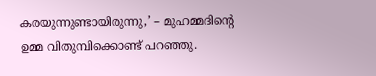കരയുന്നുണ്ടായിരുന്നു,’ – മുഹമ്മദിന്റെ ഉമ്മ വിതുമ്പിക്കൊണ്ട് പറഞ്ഞു.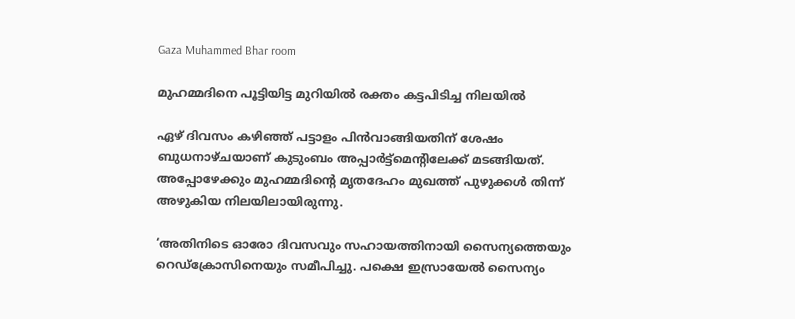Gaza Muhammed Bhar room

മുഹമ്മദിനെ പൂട്ടിയിട്ട മുറിയില്‍ രക്തം കട്ടപിടിച്ച നിലയില്‍

ഏഴ് ദിവസം കഴിഞ്ഞ് പട്ടാളം പിന്‍വാങ്ങിയതിന് ശേഷം ബുധനാഴ്ചയാണ് കുടുംബം അപ്പാര്‍ട്ട്‌മെന്റിലേക്ക് മടങ്ങിയത്. അപ്പോഴേക്കും മുഹമ്മദിന്റെ മൃതദേഹം മുഖത്ത് പുഴുക്കള്‍ തിന്ന് അഴുകിയ നിലയിലായിരുന്നു.

‘അതിനിടെ ഓരോ ദിവസവും സഹായത്തിനായി സൈന്യത്തെയും റെഡ്‌ക്രോസിനെയും സമീപിച്ചു. പക്ഷെ ഇസ്രായേല്‍ സൈന്യം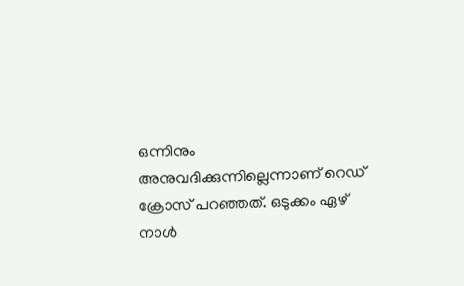ഒന്നിനും അനുവദിക്കുന്നില്ലെന്നാണ് റെഡ് ക്രോസ് പറഞ്ഞത്. ഒടുക്കം ഏഴ് നാള്‍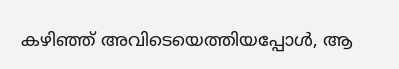കഴിഞ്ഞ് അവിടെയെത്തിയപ്പോള്‍, ആ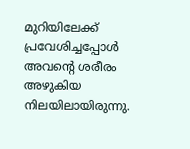മുറിയിലേക്ക് പ്രവേശിച്ചപ്പോള്‍ അവന്റെ ശരീരം അഴുകിയ നിലയിലായിരുന്നു.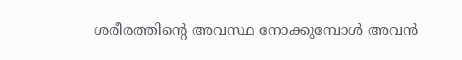ശരീരത്തിന്റെ അവസ്ഥ നോക്കുമ്പോള്‍ അവന്‍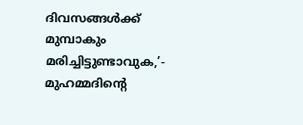ദിവസങ്ങള്‍ക്ക് മുമ്പാകും മരിച്ചിട്ടുണ്ടാവുക,’- മുഹമ്മദിന്റെ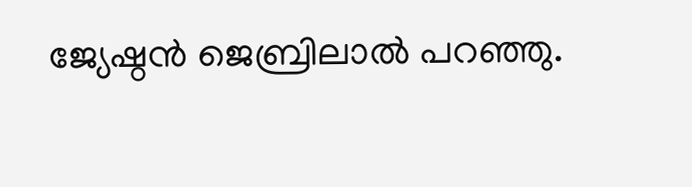ജ്യേഷ്ഠന്‍ ജെബ്രിലാല്‍ പറഞ്ഞു.